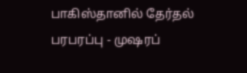பாகிஸ்தானில் தேர்தல் பரபரப்பு - முஷரப்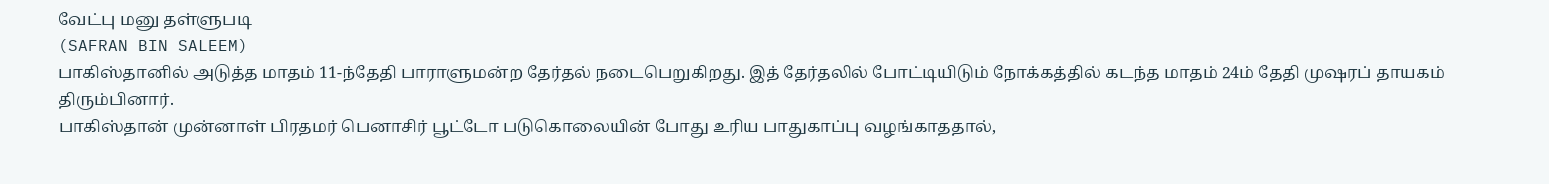வேட்பு மனு தள்ளுபடி
(SAFRAN BIN SALEEM)
பாகிஸ்தானில் அடுத்த மாதம் 11-ந்தேதி பாராளுமன்ற தேர்தல் நடைபெறுகிறது. இத் தேர்தலில் போட்டியிடும் நோக்கத்தில் கடந்த மாதம் 24ம் தேதி முஷரப் தாயகம் திரும்பினார்.
பாகிஸ்தான் முன்னாள் பிரதமர் பெனாசிர் பூட்டோ படுகொலையின் போது உரிய பாதுகாப்பு வழங்காததால்,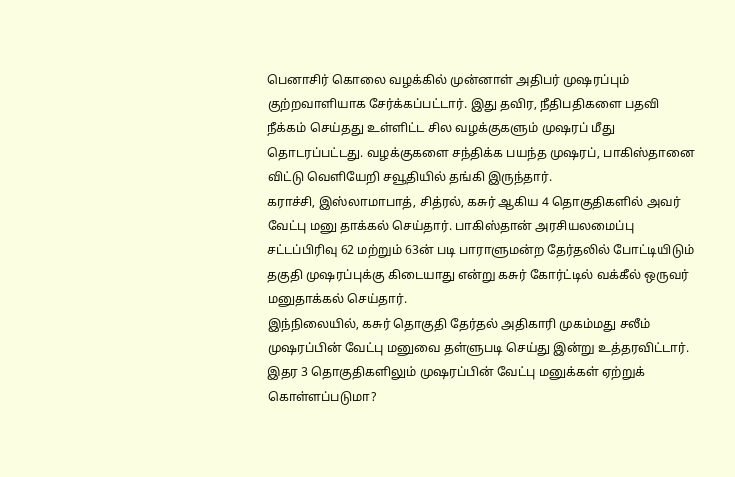பெனாசிர் கொலை வழக்கில் முன்னாள் அதிபர் முஷரப்பும் குற்றவாளியாக சேர்க்கப்பட்டார். இது தவிர, நீதிபதிகளை பதவி நீக்கம் செய்தது உள்ளிட்ட சில வழக்குகளும் முஷரப் மீது தொடரப்பட்டது. வழக்குகளை சந்திக்க பயந்த முஷரப், பாகிஸ்தானை விட்டு வெளியேறி சவூதியில் தங்கி இருந்தார்.
கராச்சி, இஸ்லாமாபாத், சித்ரல், கசுர் ஆகிய 4 தொகுதிகளில் அவர் வேட்பு மனு தாக்கல் செய்தார். பாகிஸ்தான் அரசியலமைப்பு சட்டப்பிரிவு 62 மற்றும் 63ன் படி பாராளுமன்ற தேர்தலில் போட்டியிடும் தகுதி முஷரப்புக்கு கிடையாது என்று கசுர் கோர்ட்டில் வக்கீல் ஒருவர் மனுதாக்கல் செய்தார்.
இந்நிலையில், கசுர் தொகுதி தேர்தல் அதிகாரி முகம்மது சலீம் முஷரப்பின் வேட்பு மனுவை தள்ளுபடி செய்து இன்று உத்தரவிட்டார். இதர 3 தொகுதிகளிலும் முஷரப்பின் வேட்பு மனுக்கள் ஏற்றுக் கொள்ளப்படுமா?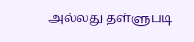அல்லது தள்ளுபடி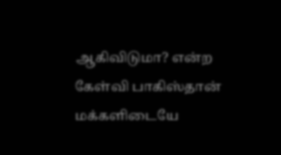ஆகிவிடுமா? என்ற கேள்வி பாகிஸ்தான் மக்களிடையே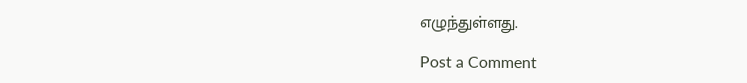எழுந்துள்ளது.

Post a Comment